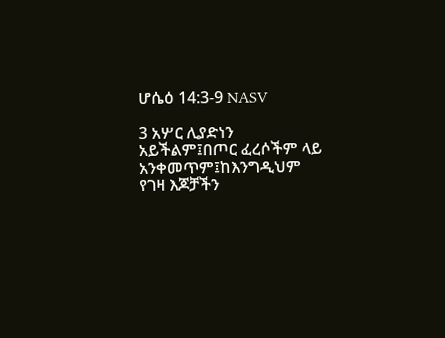ሆሴዕ 14:3-9 NASV

3 አሦር ሊያድነን አይችልም፤በጦር ፈረሶችም ላይ አንቀመጥም፤ከእንግዲህም የገዛ እጆቻችን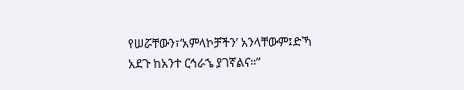የሠሯቸውን፣‘አምላኮቻችን’ አንላቸውም፤ድኻ አደጉ ከአንተ ርኅራኄ ያገኛልና።”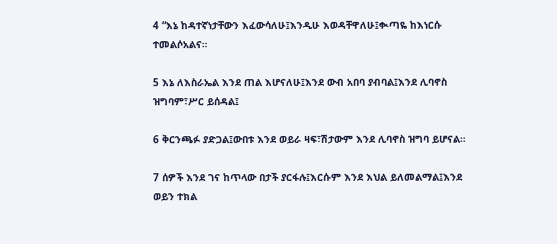4 “እኔ ከዳተኛነታቸውን እፈውሳለሁ፤እንዲሁ እወዳቸዋለሁ፤ቊጣዬ ከእነርሱ ተመልሶአልና።

5 እኔ ለእስራኤል እንደ ጠል እሆናለሁ፤እንደ ውብ አበባ ያብባል፤እንደ ሊባኖስ ዝግባም፣ሥር ይሰዳል፤

6 ቅርንጫፉ ያድጋል፤ውበቱ እንደ ወይራ ዛፍ፣ሽታውም እንደ ሊባኖስ ዝግባ ይሆናል።

7 ሰዎች እንደ ገና ከጥላው በታች ያርፋሉ፤እርሱም እንደ እህል ይለመልማል፤እንደ ወይን ተክል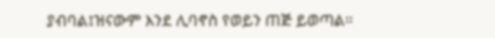ያብባል፤ዝናውም እንደ ሊባኖስ የወይን ጠጅ ይወጣል።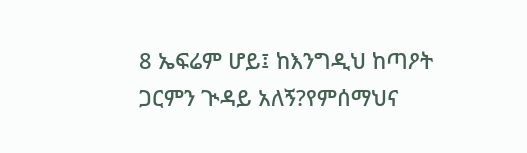8 ኤፍሬም ሆይ፤ ከእንግዲህ ከጣዖት ጋርምን ጒዳይ አለኝ?የምሰማህና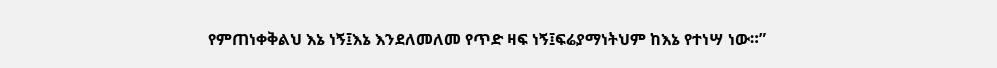የምጠነቀቅልህ እኔ ነኝ፤እኔ እንደለመለመ የጥድ ዛፍ ነኝ፤ፍሬያማነትህም ከእኔ የተነሣ ነው።”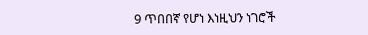9 ጥበበኛ የሆነ እነዚህን ነገሮች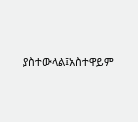ያስተውላል፤አስተዋይም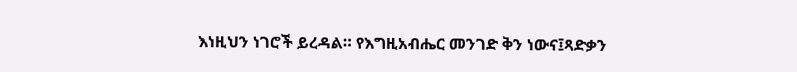እነዚህን ነገሮች ይረዳል። የእግዚአብሔር መንገድ ቅን ነውና፤ጻድቃን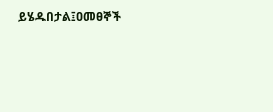ይሄዱበታል፤ዐመፀኞች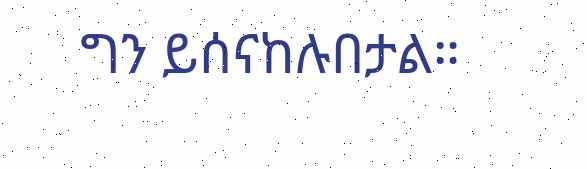ግን ይሰናከሉበታል።